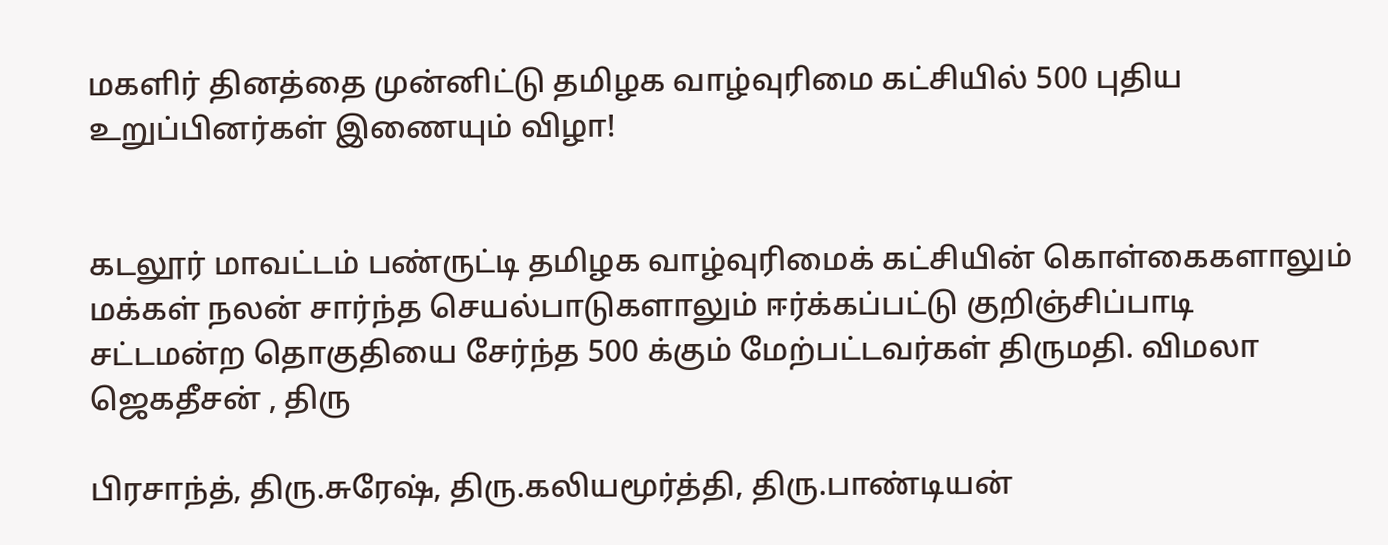மகளிர் தினத்தை முன்னிட்டு தமிழக வாழ்வுரிமை கட்சியில் 500 புதிய உறுப்பினர்கள் இணையும் விழா!


கடலூர் மாவட்டம் பண்ருட்டி தமிழக வாழ்வுரிமைக் கட்சியின் கொள்கைகளாலும் மக்கள் நலன் சார்ந்த செயல்பாடுகளாலும் ஈர்க்கப்பட்டு குறிஞ்சிப்பாடி சட்டமன்ற தொகுதியை சேர்ந்த 500 க்கும் மேற்பட்டவர்கள் திருமதி. விமலா ஜெகதீசன் , திரு

பிரசாந்த், திரு.சுரேஷ், திரு.கலியமூர்த்தி, திரு.பாண்டியன்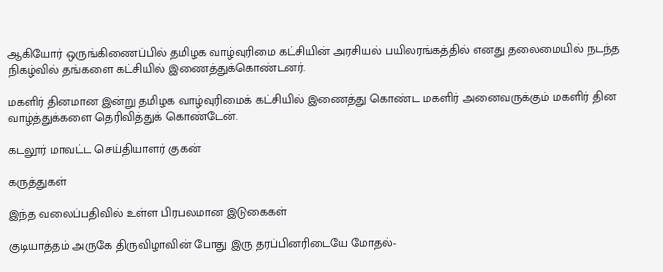ஆகியோர் ஒருங்கிணைப்பில் தமிழக வாழ்வுரிமை கட்சியின் அரசியல் பயிலரங்கத்தில் எனது தலைமையில் நடந்த நிகழ்வில் தங்களை கட்சியில் இணைத்துக்கொண்டனர்.

மகளிர் தினமான இன்று தமிழக வாழ்வுரிமைக் கட்சியில் இணைத்து கொண்ட மகளிர் அனைவருக்கும் மகளிர் தின வாழ்த்துக்களை தெரிவித்துக் கொண்டேன்.

கடலூர் மாவட்ட செய்தியாளர் குகன்

கருத்துகள்

இந்த வலைப்பதிவில் உள்ள பிரபலமான இடுகைகள்

குடியாத்தம் அருகே திருவிழாவின் போது இரு தரப்பினரிடையே மோதல்-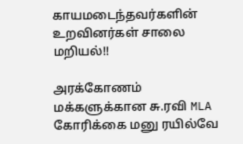காயமடைந்தவர்களின் உறவினர்கள் சாலை மறியல்!!

அரக்கோணம் மக்களுக்கான சு.ரவி MLA கோரிக்கை மனு ரயில்வே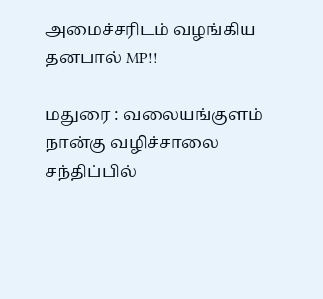அமைச்சரிடம் வழங்கிய தனபால் MP!!

மதுரை : வலையங்குளம் நான்கு வழிச்சாலை சந்திப்பில்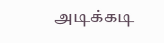அடிக்கடி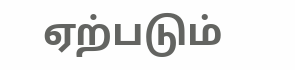ஏற்படும்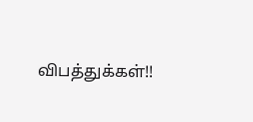விபத்துக்கள்!!